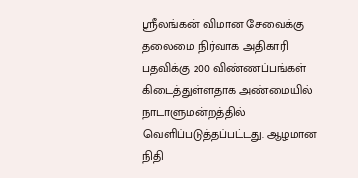ஸ்ரீலங்கன் விமான சேவைக்கு தலைமை நிர்வாக அதிகாரி பதவிக்கு 200 விண்ணப்பங்கள் கிடைத்துள்ளதாக அண்மையில் நாடாளுமன்றத்தில் வெளிப்படுத்தப்பட்டது. ஆழமான நிதி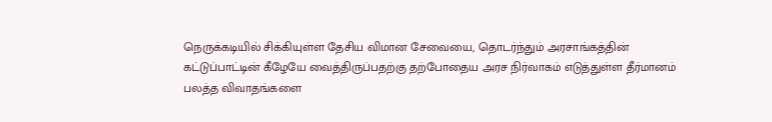நெருக்கடியில் சிக்கியுள்ள தேசிய விமான சேவையை, தொடர்ந்தும் அரசாங்கத்தின் கட்டுப்பாட்டின் கீழேயே வைத்திருப்பதற்கு தற்போதைய அரச நிர்வாகம் எடுத்துள்ள தீர்மானம் பலத்த விவாதங்களை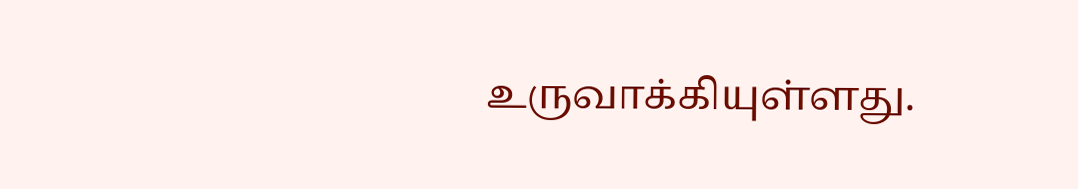உருவாக்கியுள்ளது.